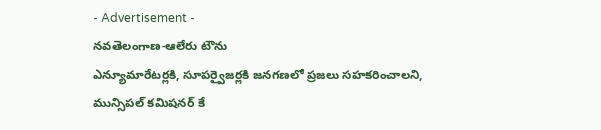- Advertisement -
నవతెలంగాణ-ఆలేరు టౌను
ఎన్యూమారేటర్లకి, సూపర్వైజర్లకి జనగణలో ప్రజలు సహకరించాలని, మున్సిపల్ కమిషనర్ కే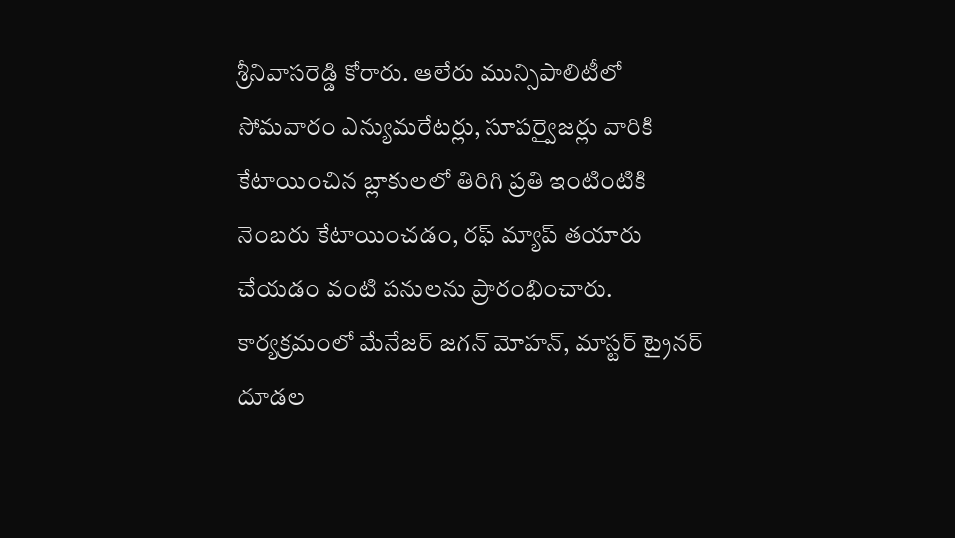శ్రీనివాసరెడ్డి కోరారు. ఆలేరు మున్సిపాలిటీలో సోమవారం ఎన్యుమరేటర్లు, సూపర్వైజర్లు వారికి కేటాయించిన బ్లాకులలో తిరిగి ప్రతి ఇంటింటికి నెంబరు కేటాయించడం, రఫ్ మ్యాప్ తయారు చేయడం వంటి పనులను ప్రారంభించారు. కార్యక్రమంలో మేనేజర్ జగన్ మోహన్, మాస్టర్ ట్రైనర్ దూడల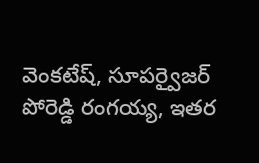వెంకటేష్, సూపర్వైజర్ పోరెడ్డి రంగయ్య, ఇతర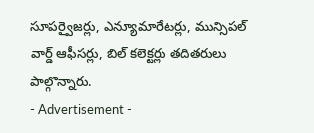సూపర్వైజర్లు, ఎన్యూమారేటర్లు, మున్సిపల్ వార్డ్ ఆఫీసర్లు, బిల్ కలెక్టర్లు తదితరులు పాల్గొన్నారు.
- Advertisement -